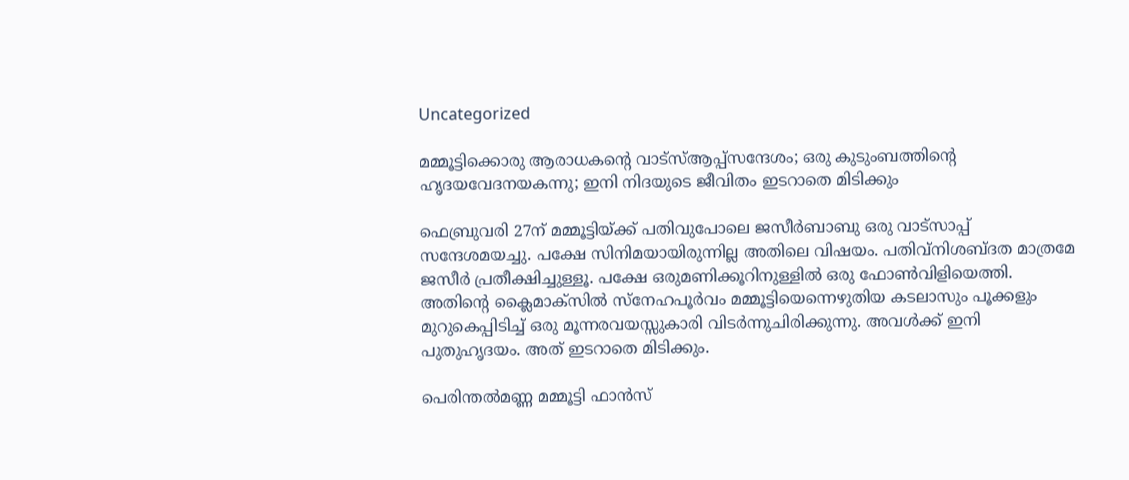Uncategorized

മമ്മൂട്ടിക്കൊരു ആരാധകന്റെ വാട്‌സ്ആപ്പ്‌സന്ദേശം; ഒരു കുടുംബത്തിന്റെ ഹൃദയവേദനയകന്നു; ഇനി നിദയുടെ ജീവിതം ഇടറാതെ മിടിക്കും

ഫെബ്രുവരി 27ന് മമ്മൂട്ടിയ്ക്ക് പതിവുപോലെ ജസീര്‍ബാബു ഒരു വാട്‌സാപ്പ് സന്ദേശമയച്ചു. പക്ഷേ സിനിമയായിരുന്നില്ല അതിലെ വിഷയം. പതിവ്‌നിശബ്ദത മാത്രമേ ജസീര്‍ പ്രതീക്ഷിച്ചുള്ളൂ. പക്ഷേ ഒരുമണിക്കൂറിനുള്ളില്‍ ഒരു ഫോണ്‍വിളിയെത്തി. അതിന്റെ ക്ലൈമാക്‌സില്‍ സ്‌നേഹപൂര്‍വം മമ്മൂട്ടിയെന്നെഴുതിയ കടലാസും പൂക്കളും മുറുകെപ്പിടിച്ച് ഒരു മൂന്നരവയസ്സുകാരി വിടര്‍ന്നുചിരിക്കുന്നു. അവള്‍ക്ക് ഇനി പുതുഹൃദയം. അത് ഇടറാതെ മിടിക്കും.

പെരിന്തല്‍മണ്ണ മമ്മൂട്ടി ഫാന്‍സ്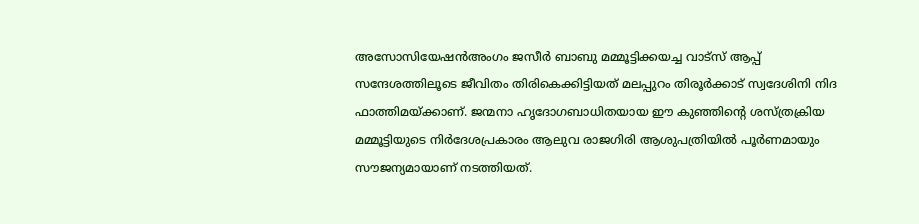അസോസിയേഷന്‍അംഗം ജസീര്‍ ബാബു മമ്മൂട്ടിക്കയച്ച വാട്‌സ് ആപ്പ് സന്ദേശത്തിലൂടെ ജീവിതം തിരികെക്കിട്ടിയത് മലപ്പുറം തിരൂര്‍ക്കാട് സ്വദേശിനി നിദ ഫാത്തിമയ്ക്കാണ്. ജന്മനാ ഹൃദോഗബാധിതയായ ഈ കുഞ്ഞിന്റെ ശസ്ത്രക്രിയ മമ്മൂട്ടിയുടെ നിര്‍ദേശപ്രകാരം ആലുവ രാജഗിരി ആശുപത്രിയില്‍ പൂര്‍ണമായും സൗജന്യമായാണ് നടത്തിയത്.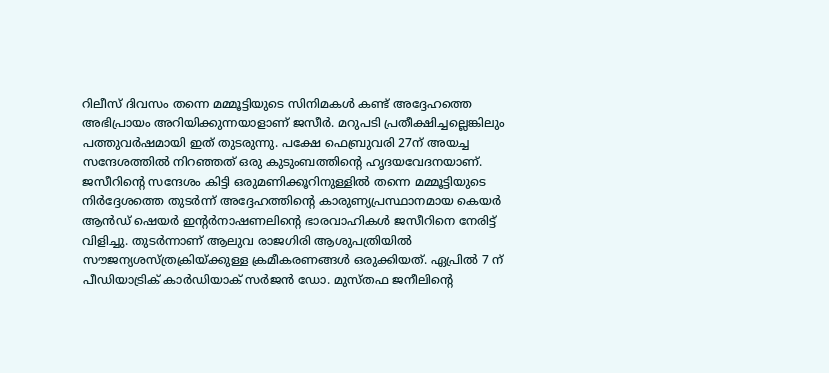റിലീസ് ദിവസം തന്നെ മമ്മൂട്ടിയുടെ സിനിമകള്‍ കണ്ട് അദ്ദേഹത്തെ അഭിപ്രായം അറിയിക്കുന്നയാളാണ് ജസീര്‍. മറുപടി പ്രതീക്ഷിച്ചല്ലെങ്കിലും പത്തുവര്‍ഷമായി ഇത് തുടരുന്നു. പക്ഷേ ഫെബ്രുവരി 27ന് അയച്ച സന്ദേശത്തില്‍ നിറഞ്ഞത് ഒരു കുടുംബത്തിന്റെ ഹൃദയവേദനയാണ്. ജസീറിന്റെ സന്ദേശം കിട്ടി ഒരുമണിക്കൂറിനുള്ളില്‍ തന്നെ മമ്മൂട്ടിയുടെ നിര്‍ദ്ദേശത്തെ തുടര്‍ന്ന് അദ്ദേഹത്തിന്റെ കാരുണ്യപ്രസ്ഥാനമായ കെയര്‍ ആന്‍ഡ് ഷെയര്‍ ഇന്റര്‍നാഷണലിന്റെ ഭാരവാഹികള്‍ ജസീറിനെ നേരിട്ട് വിളിച്ചു. തുടര്‍ന്നാണ് ആലുവ രാജഗിരി ആശുപത്രിയില്‍ സൗജന്യശസ്ത്രക്രിയ്ക്കുള്ള ക്രമീകരണങ്ങള്‍ ഒരുക്കിയത്. ഏപ്രില്‍ 7 ന് പീഡിയാട്രിക് കാര്‍ഡിയാക് സര്‍ജന്‍ ഡോ. മുസ്തഫ ജനീലിന്റെ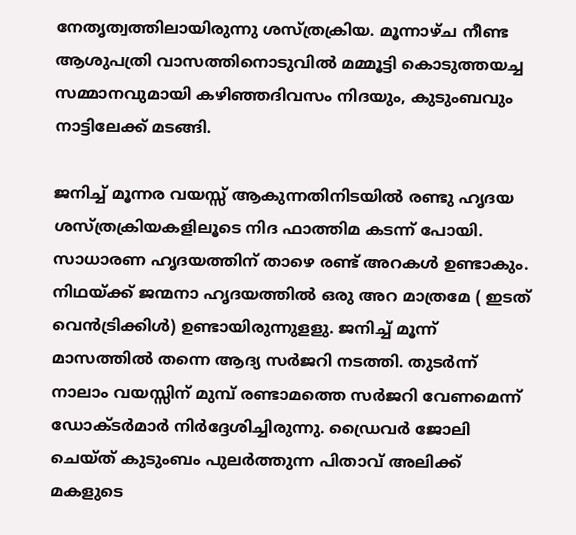നേതൃത്വത്തിലായിരുന്നു ശസ്ത്രക്രിയ. മൂന്നാഴ്ച നീണ്ട ആശുപത്രി വാസത്തിനൊടുവില്‍ മമ്മൂട്ടി കൊടുത്തയച്ച സമ്മാനവുമായി കഴിഞ്ഞദിവസം നിദയും, കുടുംബവും നാട്ടിലേക്ക് മടങ്ങി.

ജനിച്ച് മൂന്നര വയസ്സ് ആകുന്നതിനിടയില്‍ രണ്ടു ഹൃദയ ശസ്ത്രക്രിയകളിലൂടെ നിദ ഫാത്തിമ കടന്ന് പോയി. സാധാരണ ഹൃദയത്തിന് താഴെ രണ്ട് അറകള്‍ ഉണ്ടാകും. നിഥയ്ക്ക് ജന്മനാ ഹൃദയത്തില്‍ ഒരു അറ മാത്രമേ ( ഇടത് വെന്‍ട്രിക്കിള്‍) ഉണ്ടായിരുന്നുളളു. ജനിച്ച് മൂന്ന് മാസത്തില്‍ തന്നെ ആദ്യ സര്‍ജറി നടത്തി. തുടര്‍ന്ന് നാലാം വയസ്സിന് മുമ്പ് രണ്ടാമത്തെ സര്‍ജറി വേണമെന്ന് ഡോക്ടര്‍മാര്‍ നിര്‍ദ്ദേശിച്ചിരുന്നു. ഡ്രൈവര്‍ ജോലി ചെയ്ത് കുടുംബം പുലര്‍ത്തുന്ന പിതാവ് അലിക്ക് മകളുടെ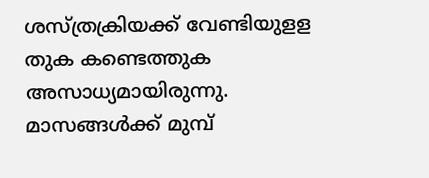ശസ്ത്രക്രിയക്ക് വേണ്ടിയുളള തുക കണ്ടെത്തുക അസാധ്യമായിരുന്നു. മാസങ്ങള്‍ക്ക് മുമ്പ്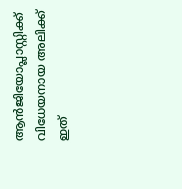ആന്‍ജിയോപ്ലാസ്റ്റിക്ക് വിധേയനായ അലിക്ക് ഇത്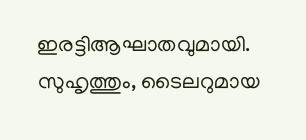ഇരട്ടിആഘാതവുമായി. സുഹൃത്തും, ടൈലറുമായ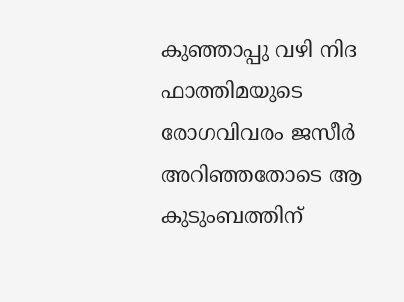കുഞ്ഞാപ്പു വഴി നിദ ഫാത്തിമയുടെ രോഗവിവരം ജസീര്‍ അറിഞ്ഞതോടെ ആ കുടുംബത്തിന്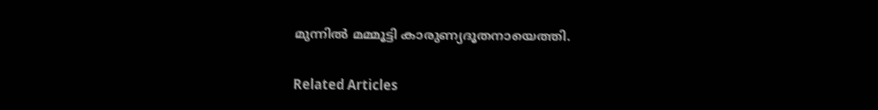മുന്നില്‍ മമ്മൂട്ടി കാരുണ്യദൂതനായെത്തി.

Related Articles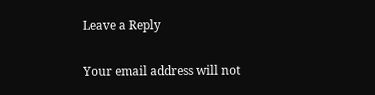Leave a Reply

Your email address will not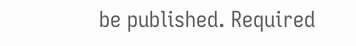be published. Required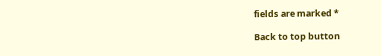fields are marked *

Back to top button